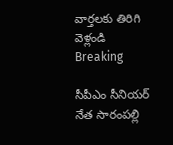వార్తలకు తిరిగి వెళ్లండి
Breaking

సీపీఎం సీనియర్ నేత సారంపల్లి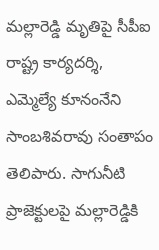మల్లారెడ్డి మృతిపై సీపీఐ రాష్ట్ర కార్యదర్శి, ఎమ్మెల్యే కూనంనేని సాంబశివరావు సంతాపం తెలిపారు. సాగునీటి ప్రాజెక్టులపై మల్లారెడ్డికి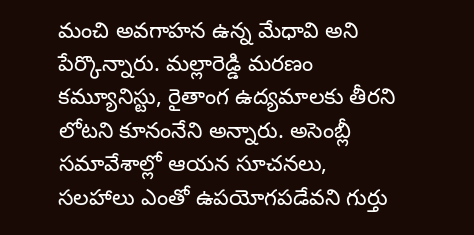మంచి అవగాహన ఉన్న మేధావి అని పేర్కొన్నారు. మల్లారెడ్డి మరణం కమ్యూనిస్టు, రైతాంగ ఉద్యమాలకు తీరని లోటని కూనంనేని అన్నారు. అసెంబ్లీ సమావేశాల్లో ఆయన సూచనలు, సలహాలు ఎంతో ఉపయోగపడేవని గుర్తు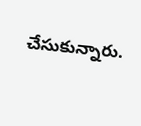చేసుకున్నారు.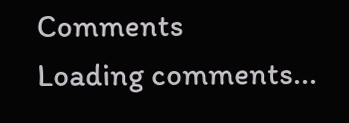Comments
Loading comments...